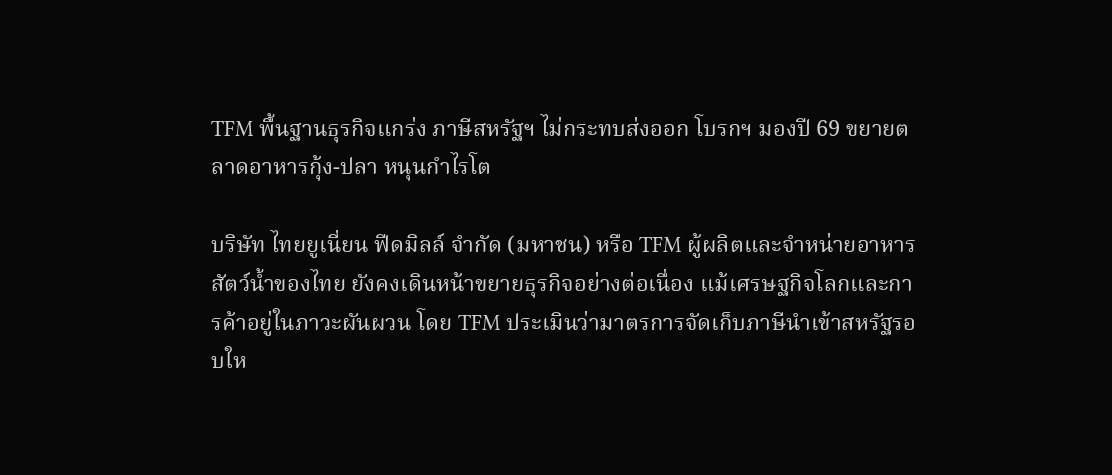TFM พื้นฐานธุรกิจแกร่ง ภาษีสหรัฐฯ ไม่กระทบส่งออก โบรกฯ มองปี 69 ขยายตลาดอาหารกุ้ง-ปลา หนุนกำไรโต

บริษัท ไทยยูเนี่ยน ฟีดมิลล์ จำกัด (มหาชน) หรือ TFM ผู้ผลิตและจำหน่ายอาหารสัตว์น้ำของไทย ยังคงเดินหน้าขยายธุรกิจอย่างต่อเนื่อง แม้เศรษฐกิจโลกและการค้าอยู่ในภาวะผันผวน โดย TFM ประเมินว่ามาตรการจัดเก็บภาษีนำเข้าสหรัฐรอบให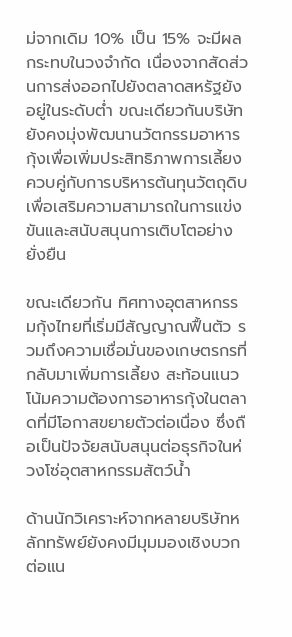ม่จากเดิม 10% เป็น 15% จะมีผลกระทบในวงจำกัด เนื่องจากสัดส่วนการส่งออกไปยังตลาดสหรัฐยังอยู่ในระดับต่ำ ขณะเดียวกันบริษัทยังคงมุ่งพัฒนานวัตกรรมอาหารกุ้งเพื่อเพิ่มประสิทธิภาพการเลี้ยง ควบคู่กับการบริหารต้นทุนวัตถุดิบ เพื่อเสริมความสามารถในการแข่งขันและสนับสนุนการเติบโตอย่างยั่งยืน

ขณะเดียวกัน ทิศทางอุตสาหกรรมกุ้งไทยที่เริ่มมีสัญญาณฟื้นตัว รวมถึงความเชื่อมั่นของเกษตรกรที่กลับมาเพิ่มการเลี้ยง สะท้อนแนวโน้มความต้องการอาหารกุ้งในตลาดที่มีโอกาสขยายตัวต่อเนื่อง ซึ่งถือเป็นปัจจัยสนับสนุนต่อธุรกิจในห่วงโซ่อุตสาหกรรมสัตว์น้ำ

ด้านนักวิเคราะห์จากหลายบริษัทหลักทรัพย์ยังคงมีมุมมองเชิงบวกต่อแน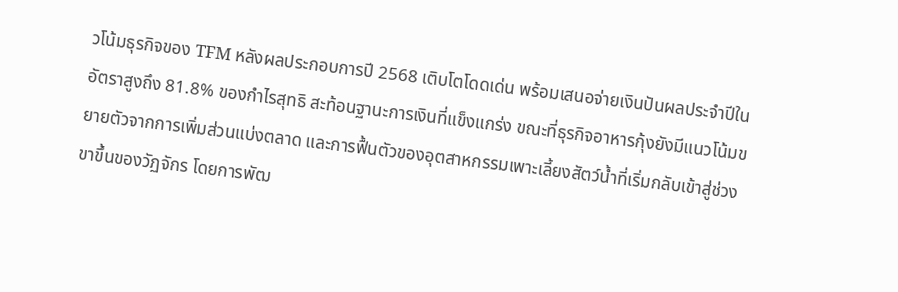วโน้มธุรกิจของ TFM หลังผลประกอบการปี 2568 เติบโตโดดเด่น พร้อมเสนอจ่ายเงินปันผลประจำปีในอัตราสูงถึง 81.8% ของกำไรสุทธิ สะท้อนฐานะการเงินที่แข็งแกร่ง ขณะที่ธุรกิจอาหารกุ้งยังมีแนวโน้มขยายตัวจากการเพิ่มส่วนแบ่งตลาด และการฟื้นตัวของอุตสาหกรรมเพาะเลี้ยงสัตว์น้ำที่เริ่มกลับเข้าสู่ช่วงขาขึ้นของวัฏจักร โดยการพัฒ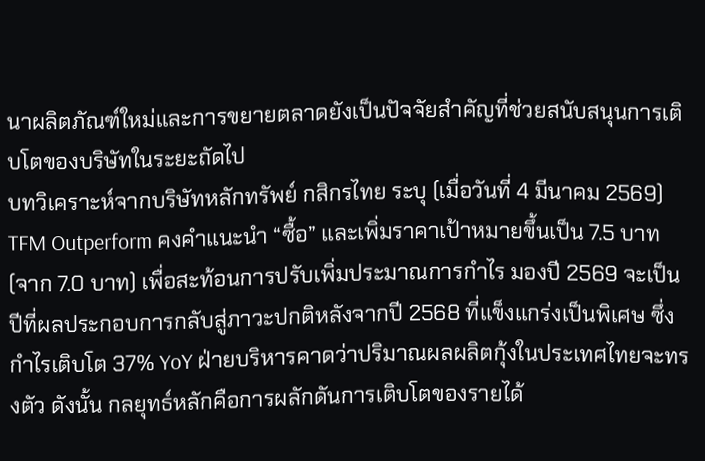นาผลิตภัณฑ์ใหม่และการขยายตลาดยังเป็นปัจจัยสำคัญที่ช่วยสนับสนุนการเติบโตของบริษัทในระยะถัดไป
บทวิเคราะห์จากบริษัทหลักทรัพย์ กสิกรไทย ระบุ (เมื่อวันที่ 4 มีนาคม 2569) TFM Outperform คงคำแนะนำ “ซื้อ” และเพิ่มราคาเป้าหมายขึ้นเป็น 7.5 บาท (จาก 7.0 บาท) เพื่อสะท้อนการปรับเพิ่มประมาณการกำไร มองปี 2569 จะเป็นปีที่ผลประกอบการกลับสู่ภาวะปกติหลังจากปี 2568 ที่แข็งแกร่งเป็นพิเศษ ซึ่งกำไรเติบโต 37% YoY ฝ่ายบริหารคาดว่าปริมาณผลผลิตกุ้งในประเทศไทยจะทรงตัว ดังนั้น กลยุทธ์หลักคือการผลักดันการเติบโตของรายได้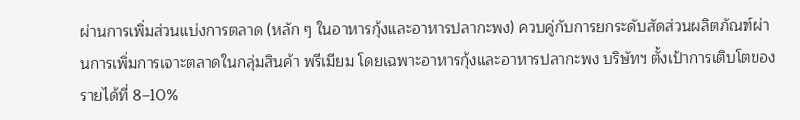ผ่านการเพิ่มส่วนแบ่งการตลาด (หลัก ๆ ในอาหารกุ้งและอาหารปลากะพง) ควบคู่กับการยกระดับสัดส่วนผลิตภัณฑ์ผ่านการเพิ่มการเจาะตลาดในกลุ่มสินค้า พรีเมียม โดยเฉพาะอาหารกุ้งและอาหารปลากะพง บริษัทฯ ตั้งเป้าการเติบโตของรายได้ที่ 8–10%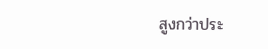สูงกว่าประ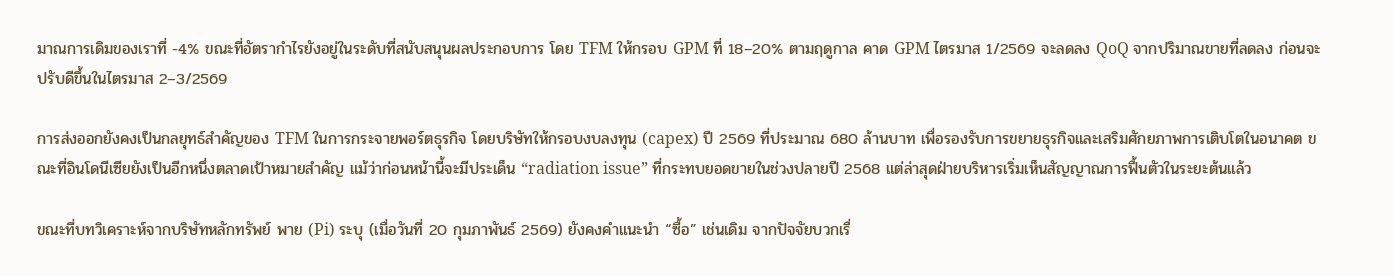มาณการเดิมของเราที่ -4% ขณะที่อัตรากำไรยังอยู่ในระดับที่สนับสนุนผลประกอบการ โดย TFM ให้กรอบ GPM ที่ 18–20% ตามฤดูกาล คาด GPM ไตรมาส 1/2569 จะลดลง QoQ จากปริมาณขายที่ลดลง ก่อนจะปรับดีขึ้นในไตรมาส 2–3/2569

การส่งออกยังคงเป็นกลยุทธ์สำคัญของ TFM ในการกระจายพอร์ตธุรกิจ โดยบริษัทให้กรอบงบลงทุน (capex) ปี 2569 ที่ประมาณ 680 ล้านบาท เพื่อรองรับการขยายธุรกิจและเสริมศักยภาพการเติบโตในอนาคต ขณะที่อินโดนีเซียยังเป็นอีกหนึ่งตลาดเป้าหมายสำคัญ แม้ว่าก่อนหน้านี้จะมีประเด็น “radiation issue” ที่กระทบยอดขายในช่วงปลายปี 2568 แต่ล่าสุดฝ่ายบริหารเริ่มเห็นสัญญาณการฟื้นตัวในระยะต้นแล้ว

ขณะที่บทวิเคราะห์จากบริษัทหลักทรัพย์ พาย (Pi) ระบุ (เมื่อวันที่ 20 กุมภาพันธ์ 2569) ยังคงคำแนะนำ “ซื้อ” เช่นเดิม จากปัจจัยบวกเรื่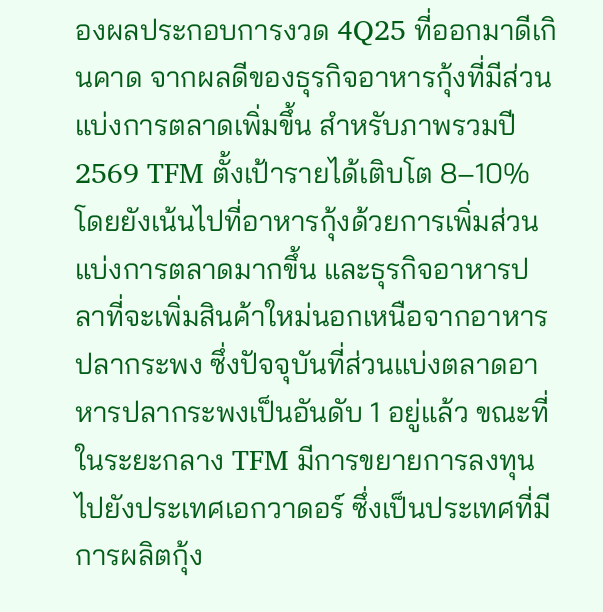องผลประกอบการงวด 4Q25 ที่ออกมาดีเกินคาด จากผลดีของธุรกิจอาหารกุ้งที่มีส่วนแบ่งการตลาดเพิ่มขึ้น สำหรับภาพรวมปี 2569 TFM ตั้งเป้ารายได้เติบโต 8–10% โดยยังเน้นไปที่อาหารกุ้งด้วยการเพิ่มส่วนแบ่งการตลาดมากขึ้น และธุรกิจอาหารปลาที่จะเพิ่มสินค้าใหม่นอกเหนือจากอาหารปลากระพง ซึ่งปัจจุบันที่ส่วนแบ่งตลาดอาหารปลากระพงเป็นอันดับ 1 อยู่แล้ว ขณะที่ในระยะกลาง TFM มีการขยายการลงทุนไปยังประเทศเอกวาดอร์ ซึ่งเป็นประเทศที่มีการผลิตกุ้ง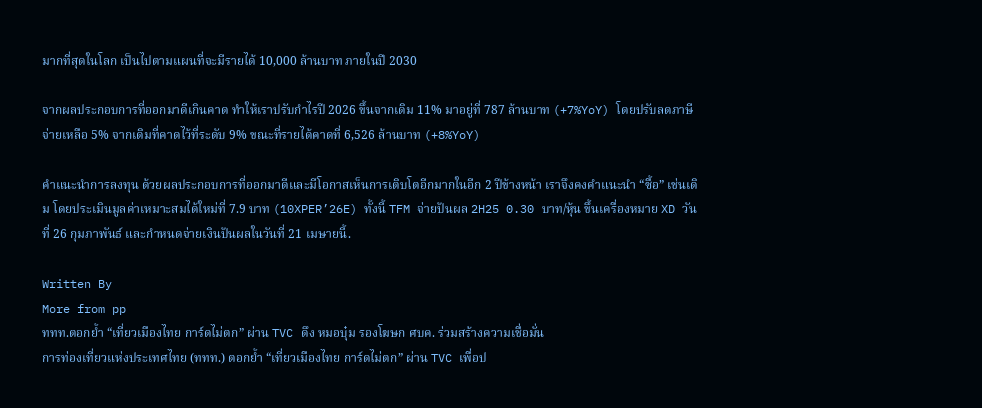มากที่สุดในโลก เป็นไปตามแผนที่จะมีรายได้ 10,000 ล้านบาท ภายในปี 2030

จากผลประกอบการที่ออกมาดีเกินคาด ทำให้เราปรับกำไรปี 2026 ขึ้นจากเดิม 11% มาอยู่ที่ 787 ล้านบาท (+7%YoY) โดยปรับลดภาษีจ่ายเหลือ 5% จากเดิมที่คาดไว้ที่ระดับ 9% ขณะที่รายได้คาดที่ 6,526 ล้านบาท (+8%YoY)

คำแนะนำการลงทุน ด้วยผลประกอบการที่ออกมาดีและมีโอกาสเห็นการเติบโตอีกมากในอีก 2 ปีข้างหน้า เราจึงคงคำแนะนำ “ซื้อ” เช่นเดิม โดยประเมินมูลค่าเหมาะสมได้ใหม่ที่ 7.9 บาท (10XPER’26E) ทั้งนี้ TFM จ่ายปันผล 2H25 0.30 บาท/หุ้น ขึ้นเครื่องหมาย XD วันที่ 26 กุมภาพันธ์ และกำหนดจ่ายเงินปันผลในวันที่ 21 เมษายนี้.

Written By
More from pp
ททท.ตอกย้ำ “เที่ยวเมืองไทย การ์ดไม่ตก” ผ่าน TVC ดึง หมอบุ๋ม รองโฆษก ศบค. ร่วมสร้างความเชื่อมั่น
การท่องเที่ยวแห่งประเทศไทย (ททท.) ตอกย้ำ “เที่ยวเมืองไทย การ์ดไม่ตก” ผ่าน TVC เพื่อป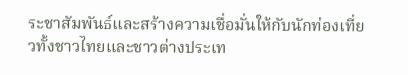ระชาสัมพันธ์และสร้างความเชื่อมั่นให้กับนักท่องเที่ยวทั้งชาวไทยและชาวต่างประเท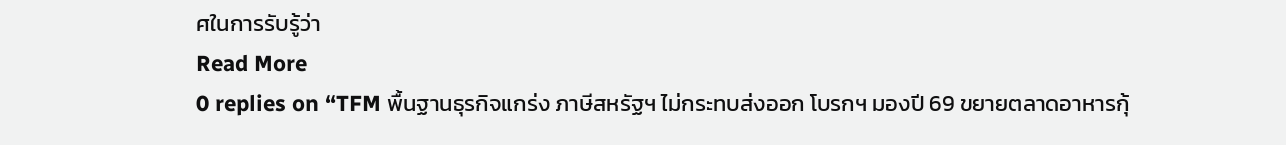ศในการรับรู้ว่า
Read More
0 replies on “TFM พื้นฐานธุรกิจแกร่ง ภาษีสหรัฐฯ ไม่กระทบส่งออก โบรกฯ มองปี 69 ขยายตลาดอาหารกุ้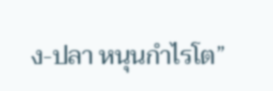ง-ปลา หนุนกำไรโต”